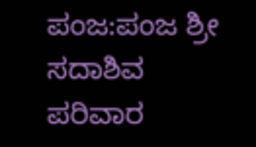ಪಂಜ:ಪಂಜ ಶ್ರೀ ಸದಾಶಿವ ಪರಿವಾರ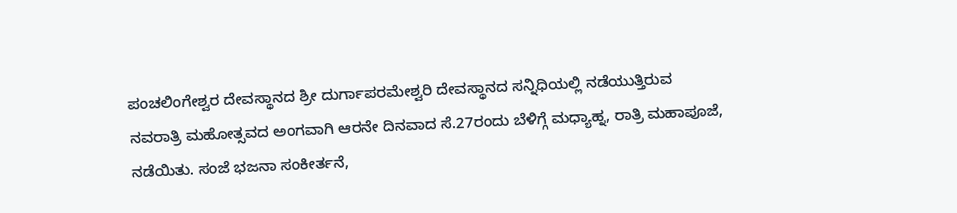ಪಂಚಲಿಂಗೇಶ್ವರ ದೇವಸ್ಥಾನದ ಶ್ರೀ ದುರ್ಗಾಪರಮೇಶ್ವರಿ ದೇವಸ್ಥಾನದ ಸನ್ನಿಧಿಯಲ್ಲಿ ನಡೆಯುತ್ತಿರುವ ನವರಾತ್ರಿ ಮಹೋತ್ಸವದ ಅಂಗವಾಗಿ ಆರನೇ ದಿನವಾದ ಸೆ.27ರಂದು ಬೆಳಿಗ್ಗೆ ಮಧ್ಯಾಹ್ನ, ರಾತ್ರಿ ಮಹಾಪೂಜೆ, ನಡೆಯಿತು. ಸಂಜೆ ಭಜನಾ ಸಂಕೀರ್ತನೆ,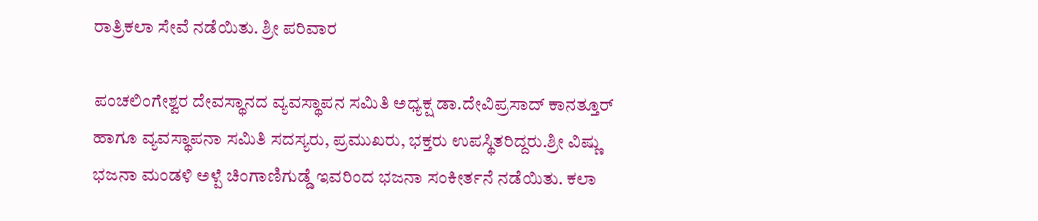ರಾತ್ರಿಕಲಾ ಸೇವೆ ನಡೆಯಿತು. ಶ್ರೀ ಪರಿವಾರ

ಪಂಚಲಿಂಗೇಶ್ವರ ದೇವಸ್ಥಾನದ ವ್ಯವಸ್ಥಾಪನ ಸಮಿತಿ ಅಧ್ಯಕ್ಷ ಡಾ.ದೇವಿಪ್ರಸಾದ್ ಕಾನತ್ತೂರ್ ಹಾಗೂ ವ್ಯವಸ್ಥಾಪನಾ ಸಮಿತಿ ಸದಸ್ಯರು, ಪ್ರಮುಖರು, ಭಕ್ತರು ಉಪಸ್ಥಿತರಿದ್ದರು.ಶ್ರೀ ವಿಷ್ಣು ಭಜನಾ ಮಂಡಳಿ ಅಳ್ಪೆ ಚಿಂಗಾಣಿಗುಡ್ಡೆ ಇವರಿಂದ ಭಜನಾ ಸಂಕೀರ್ತನೆ ನಡೆಯಿತು. ಕಲಾ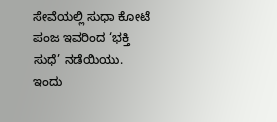ಸೇವೆಯಲ್ಲಿ ಸುಧಾ ಕೋಟೆ ಪಂಜ ಇವರಿಂದ ‘ಭಕ್ತಿ ಸುಧೆ’ ನಡೆಯಿಯು.
ಇಂದು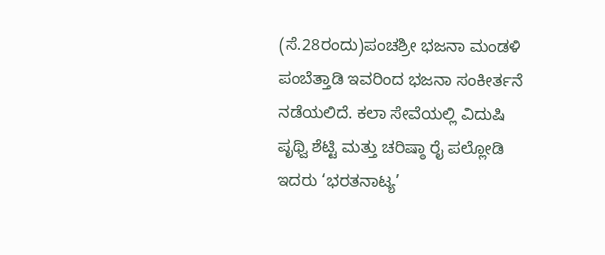(ಸೆ.28ರಂದು)ಪಂಚಶ್ರೀ ಭಜನಾ ಮಂಡಳಿ ಪಂಬೆತ್ತಾಡಿ ಇವರಿಂದ ಭಜನಾ ಸಂಕೀರ್ತನೆ ನಡೆಯಲಿದೆ. ಕಲಾ ಸೇವೆಯಲ್ಲಿ ವಿದುಷಿ ಪೃಥ್ವಿ ಶೆಟ್ಟಿ ಮತ್ತು ಚರಿಷ್ಠಾ ರೈ ಪಲ್ಲೋಡಿ ಇದರು ‘ಭರತನಾಟ್ಯ’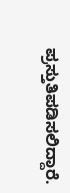ಪ್ರಸ್ತುತಿಪಡಿಸಲಿದ್ದಾರೆ.